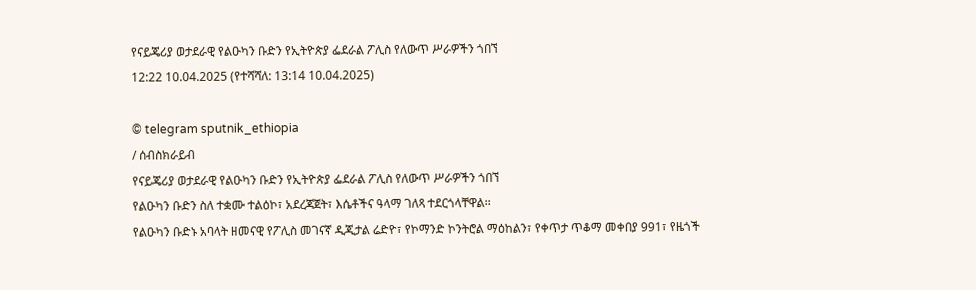የናይጄሪያ ወታደራዊ የልዑካን ቡድን የኢትዮጵያ ፌደራል ፖሊስ የለውጥ ሥራዎችን ጎበኘ
12:22 10.04.2025 (የተሻሻለ: 13:14 10.04.2025)

© telegram sputnik_ethiopia
/ ሰብስክራይብ
የናይጄሪያ ወታደራዊ የልዑካን ቡድን የኢትዮጵያ ፌደራል ፖሊስ የለውጥ ሥራዎችን ጎበኘ
የልዑካን ቡድን ስለ ተቋሙ ተልዕኮ፣ አደረጃጀት፣ እሴቶችና ዓላማ ገለጻ ተደርጎላቸዋል፡፡
የልዑካን ቡድኑ አባላት ዘመናዊ የፖሊስ መገናኛ ዲጂታል ሬድዮ፣ የኮማንድ ኮንትሮል ማዕከልን፣ የቀጥታ ጥቆማ መቀበያ 991፣ የዜጎች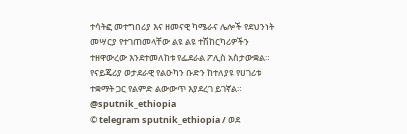ተሳትፎ መተግበሪያ እና ዘመናዊ ካሜራና ሌሎች የደህንነት መሣርያ የተገጠመላቸው ልዩ ልዩ ተሽከርካሪዎችን ተዘዋውረው እንደተመለከቱ የፌደራል ፖሊስ አስታውቋል።
የናይጄሪያ ወታደራዊ የልዑካን ቡድን ከተለያዩ የሀገሪቱ ተቋማት ጋር የልምድ ልውውጥ እያደረገ ይገኛል።
@sputnik_ethiopia
© telegram sputnik_ethiopia / ወደ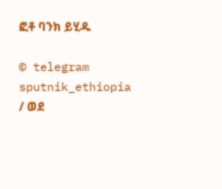ፎቶ ባንክ ይሂዱ

© telegram sputnik_ethiopia / ወደ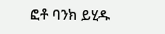ፎቶ ባንክ ይሂዱ